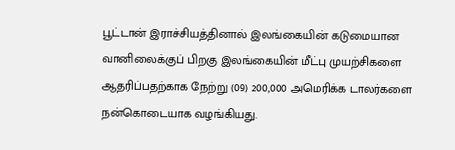பூட்டான் இராச்சியத்தினால் இலங்கையின் கடுமையான வானிலைக்குப் பிறகு இலங்கையின் மீட்பு முயற்சிகளை ஆதரிப்பதற்காக நேற்று (09) 200,000 அமெரிக்க டாலர்களை நன்கொடையாக வழங்கியது.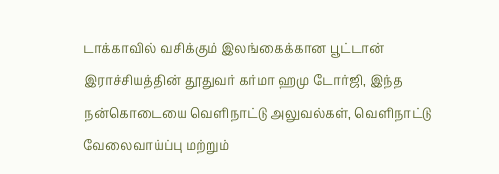டாக்காவில் வசிக்கும் இலங்கைக்கான பூட்டான் இராச்சியத்தின் தூதுவர் கர்மா ஹமு டோர்ஜி, இந்த நன்கொடையை வெளிநாட்டு அலுவல்கள், வெளிநாட்டு வேலைவாய்ப்பு மற்றும்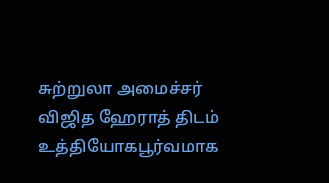சுற்றுலா அமைச்சர் விஜித ஹேராத் திடம் உத்தியோகபூர்வமாக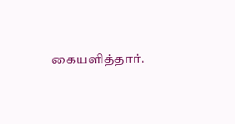கையளித்தார்.